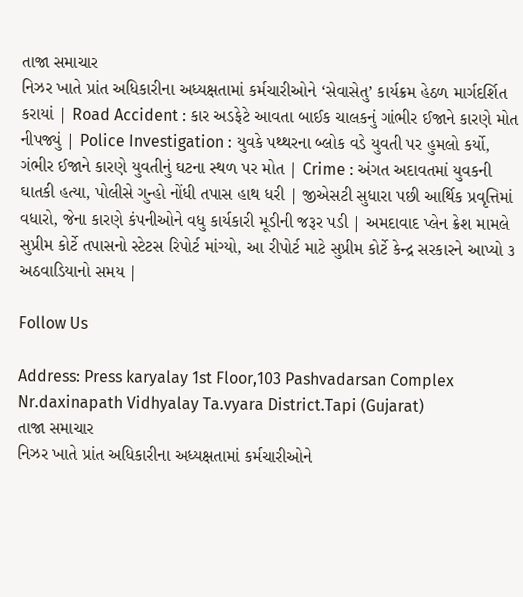તાજા સમાચાર
નિઝર ખાતે પ્રાંત અધિકારીના અધ્યક્ષતામાં કર્મચારીઓને ‘સેવાસેતુ’ કાર્યક્રમ હેઠળ માર્ગદર્શિત કરાયાં | Road Accident : કાર અડફેટે આવતા બાઈક ચાલકનું ગાંભીર ઈજાને કારણે મોત નીપજ્યું | Police Investigation : યુવકે પથ્થરના બ્લોક વડે યુવતી પર હુમલો કર્યો, ગંભીર ઈજાને કારણે યુવતીનું ઘટના સ્થળ પર મોત | Crime : અંગત અદાવતમાં યુવકની ઘાતકી હત્યા, પોલીસે ગુન્હો નોંધી તપાસ હાથ ધરી | જીએસટી સુધારા પછી આર્થિક પ્રવૃત્તિમાં વધારો, જેના કારણે કંપનીઓને વધુ કાર્યકારી મૂડીની જરૂર પડી | અમદાવાદ પ્લેન ક્રેશ મામલે સુપ્રીમ કોર્ટે તપાસનો સ્ટેટસ રિપોર્ટ માંગ્યો, આ રીપોર્ટ માટે સુપ્રીમ કોર્ટે કેન્દ્ર સરકારને આપ્યો ૩ અઠવાડિયાનો સમય |

Follow Us

Address: Press karyalay 1st Floor,103 Pashvadarsan Complex Nr.daxinapath Vidhyalay Ta.vyara District.Tapi (Gujarat)
તાજા સમાચાર
નિઝર ખાતે પ્રાંત અધિકારીના અધ્યક્ષતામાં કર્મચારીઓને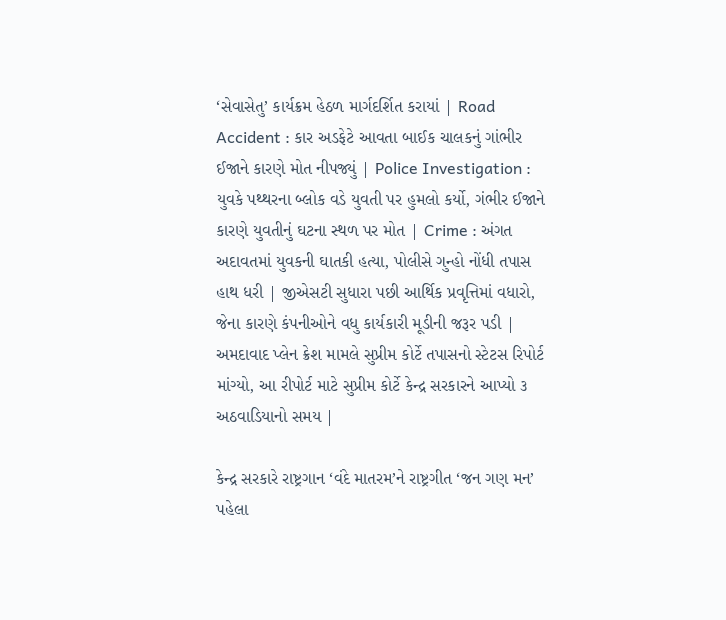‘સેવાસેતુ’ કાર્યક્રમ હેઠળ માર્ગદર્શિત કરાયાં | Road Accident : કાર અડફેટે આવતા બાઈક ચાલકનું ગાંભીર ઈજાને કારણે મોત નીપજ્યું | Police Investigation : યુવકે પથ્થરના બ્લોક વડે યુવતી પર હુમલો કર્યો, ગંભીર ઈજાને કારણે યુવતીનું ઘટના સ્થળ પર મોત | Crime : અંગત અદાવતમાં યુવકની ઘાતકી હત્યા, પોલીસે ગુન્હો નોંધી તપાસ હાથ ધરી | જીએસટી સુધારા પછી આર્થિક પ્રવૃત્તિમાં વધારો, જેના કારણે કંપનીઓને વધુ કાર્યકારી મૂડીની જરૂર પડી | અમદાવાદ પ્લેન ક્રેશ મામલે સુપ્રીમ કોર્ટે તપાસનો સ્ટેટસ રિપોર્ટ માંગ્યો, આ રીપોર્ટ માટે સુપ્રીમ કોર્ટે કેન્દ્ર સરકારને આપ્યો ૩ અઠવાડિયાનો સમય |

કેન્દ્ર સરકારે રાષ્ટ્રગાન ‘વંદે માતરમ’ને રાષ્ટ્રગીત ‘જન ગણ મન’ પહેલા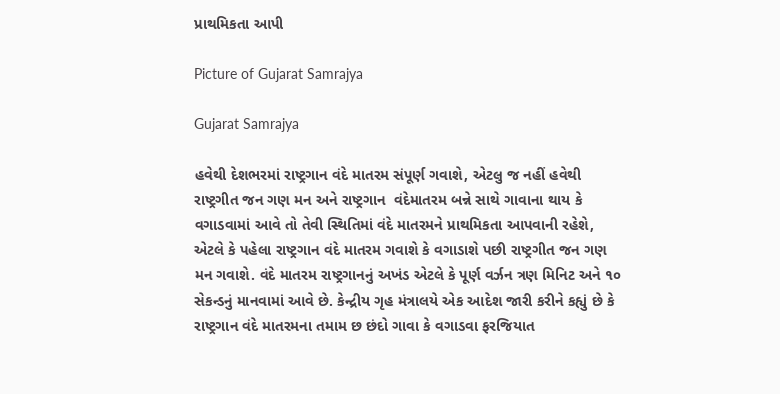પ્રાથમિકતા આપી

Picture of Gujarat Samrajya

Gujarat Samrajya

હવેથી દેશભરમાં રાષ્ટ્રગાન વંદે માતરમ સંપૂર્ણ ગવાશે, એટલુ જ નહીં હવેથી રાષ્ટ્રગીત જન ગણ મન અને રાષ્ટ્રગાન  વંદેમાતરમ બન્ને સાથે ગાવાના થાય કે વગાડવામાં આવે તો તેવી સ્થિતિમાં વંદે માતરમને પ્રાથમિકતા આપવાની રહેશે, એટલે કે પહેલા રાષ્ટ્રગાન વંદે માતરમ ગવાશે કે વગાડાશે પછી રાષ્ટ્રગીત જન ગણ મન ગવાશે. વંદે માતરમ રાષ્ટ્રગાનનું અખંડ એટલે કે પૂર્ણ વર્ઝન ત્રણ મિનિટ અને ૧૦ સેકન્ડનું માનવામાં આવે છે. કેન્દ્રીય ગૃહ મંત્રાલયે એક આદેશ જારી કરીને કહ્યું છે કે રાષ્ટ્રગાન વંદે માતરમના તમામ છ છંદો ગાવા કે વગાડવા ફરજિયાત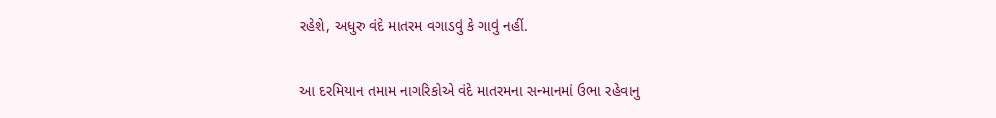રહેશે, અધુરુ વંદે માતરમ વગાડવું કે ગાવું નહીં.

આ દરમિયાન તમામ નાગરિકોએ વંદે માતરમના સન્માનમાં ઉભા રહેવાનુ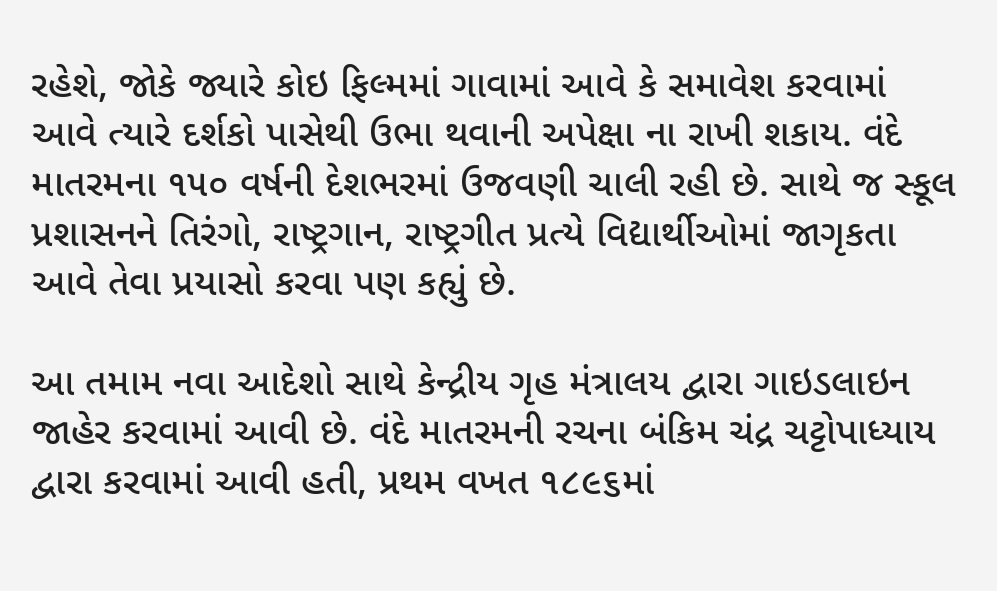રહેશે, જોકે જ્યારે કોઇ ફિલ્મમાં ગાવામાં આવે કે સમાવેશ કરવામાં આવે ત્યારે દર્શકો પાસેથી ઉભા થવાની અપેક્ષા ના રાખી શકાય. વંદે માતરમના ૧૫૦ વર્ષની દેશભરમાં ઉજવણી ચાલી રહી છે. સાથે જ સ્કૂલ પ્રશાસનને તિરંગો, રાષ્ટ્રગાન, રાષ્ટ્રગીત પ્રત્યે વિદ્યાર્થીઓમાં જાગૃકતા આવે તેવા પ્રયાસો કરવા પણ કહ્યું છે.

આ તમામ નવા આદેશો સાથે કેન્દ્રીય ગૃહ મંત્રાલય દ્વારા ગાઇડલાઇન જાહેર કરવામાં આવી છે. વંદે માતરમની રચના બંકિમ ચંદ્ર ચટ્ટોપાધ્યાય દ્વારા કરવામાં આવી હતી, પ્રથમ વખત ૧૮૯૬માં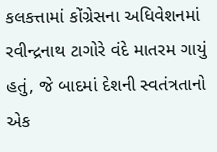કલકત્તામાં કોંગ્રેસના અધિવેશનમાં રવીન્દ્રનાથ ટાગોરે વંદે માતરમ ગાયું હતું, જે બાદમાં દેશની સ્વતંત્રતાનો એક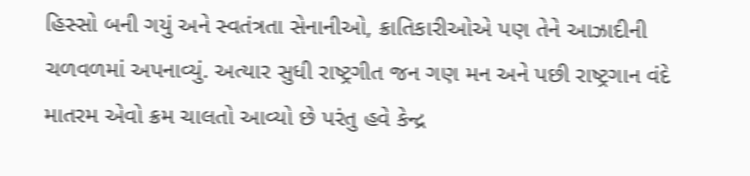હિસ્સો બની ગયું અને સ્વતંત્રતા સેનાનીઓ, ક્રાતિકારીઓએ પણ તેને આઝાદીની ચળવળમાં અપનાવ્યું. અત્યાર સુધી રાષ્ટ્રગીત જન ગણ મન અને પછી રાષ્ટ્રગાન વંદે માતરમ એવો ક્રમ ચાલતો આવ્યો છે પરંતુ હવે કેન્દ્ર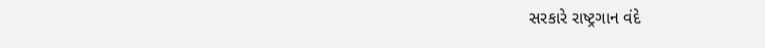સરકારે રાષ્ટ્રગાન વંદે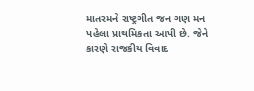માતરમને રાષ્ટ્રગીત જન ગણ મન પહેલા પ્રાથમિકતા આપી છે. જેને કારણે રાજકીય વિવાદ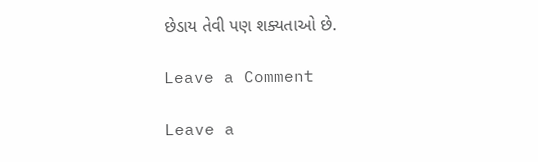છેડાય તેવી પણ શક્યતાઓ છે.

Leave a Comment

Leave a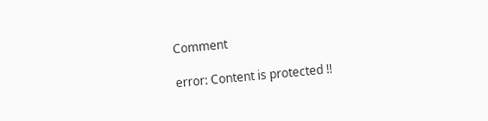Comment

error: Content is protected !!